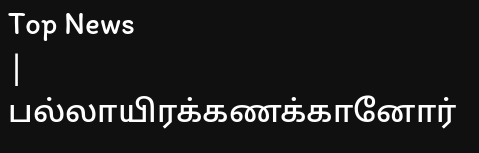Top News
| பல்லாயிரக்கணக்கானோர்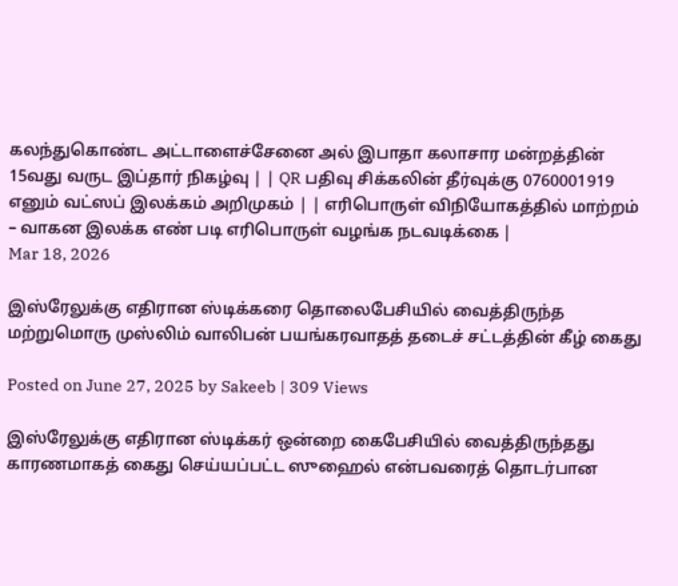கலந்துகொண்ட அட்டாளைச்சேனை அல் இபாதா கலாசார மன்றத்தின் 15வது வருட இப்தார் நிகழ்வு | | QR பதிவு சிக்கலின் தீர்வுக்கு 0760001919 எனும் வட்ஸப் இலக்கம் அறிமுகம் | | எரிபொருள் விநியோகத்தில் மாற்றம் – வாகன இலக்க எண் படி எரிபொருள் வழங்க நடவடிக்கை |
Mar 18, 2026

இஸ்ரேலுக்கு எதிரான ஸ்டிக்கரை தொலைபேசியில் வைத்திருந்த மற்றுமொரு முஸ்லிம் வாலிபன் பயங்கரவாதத் தடைச் சட்டத்தின் கீழ் கைது

Posted on June 27, 2025 by Sakeeb | 309 Views

இஸ்ரேலுக்கு எதிரான ஸ்டிக்கர் ஒன்றை கைபேசியில் வைத்திருந்தது காரணமாகத் கைது செய்யப்பட்ட ஸுஹைல் என்பவரைத் தொடர்பான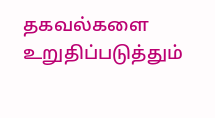தகவல்களை உறுதிப்படுத்தும்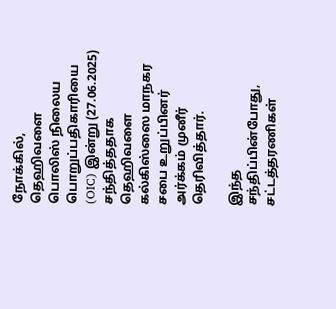நோக்கில், தெஹிவளை பொலிஸ் நிலைய பொறுப்பதிகாரியை (OIC) இன்று (27.06.2025) சந்தித்ததாக தெஹிவளை கல்கிஸ்ஸை மாநகர சபை உறுப்பினர் அர்க்கம் முனீர் தெரிவித்தார்.

இந்த சந்திப்பின்போது, சட்டத்தரணிகள்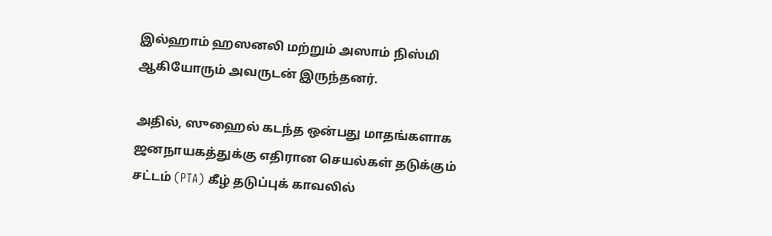இல்ஹாம் ஹஸனலி மற்றும் அஸாம் நிஸ்மி ஆகியோரும் அவருடன் இருந்தனர்.

அதில், ஸுஹைல் கடந்த ஒன்பது மாதங்களாக ஜனநாயகத்துக்கு எதிரான செயல்கள் தடுக்கும் சட்டம் (PTA) கீழ் தடுப்புக் காவலில்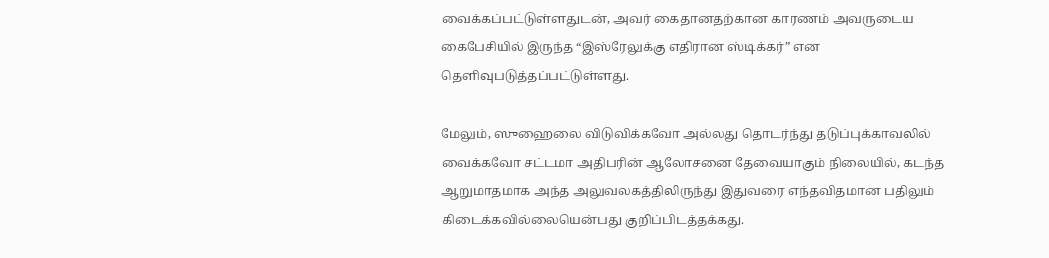வைக்கப்பட்டுள்ளதுடன், அவர் கைதானதற்கான காரணம் அவருடைய கைபேசியில் இருந்த “இஸ்ரேலுக்கு எதிரான ஸ்டிக்கர்” என தெளிவுபடுத்தப்பட்டுள்ளது.

மேலும், ஸுஹைலை விடுவிக்கவோ அல்லது தொடர்ந்து தடுப்புக்காவலில் வைக்கவோ சட்டமா அதிபரின் ஆலோசனை தேவையாகும் நிலையில், கடந்த ஆறுமாதமாக அந்த அலுவலகத்திலிருந்து இதுவரை எந்தவிதமான பதிலும் கிடைக்கவில்லையென்பது குறிப்பிடத்தக்கது.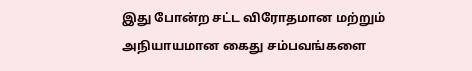இது போன்ற சட்ட விரோதமான மற்றும் அநியாயமான கைது சம்பவங்களை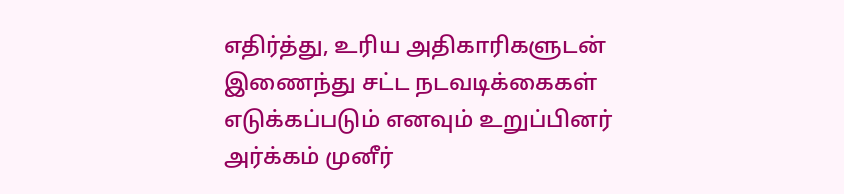எதிர்த்து, உரிய அதிகாரிகளுடன் இணைந்து சட்ட நடவடிக்கைகள் எடுக்கப்படும் எனவும் உறுப்பினர் அர்க்கம் முனீர்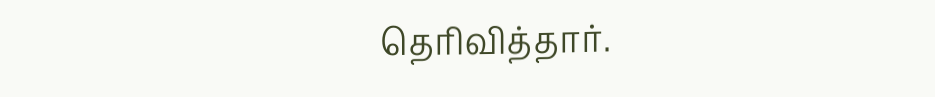தெரிவித்தார்.